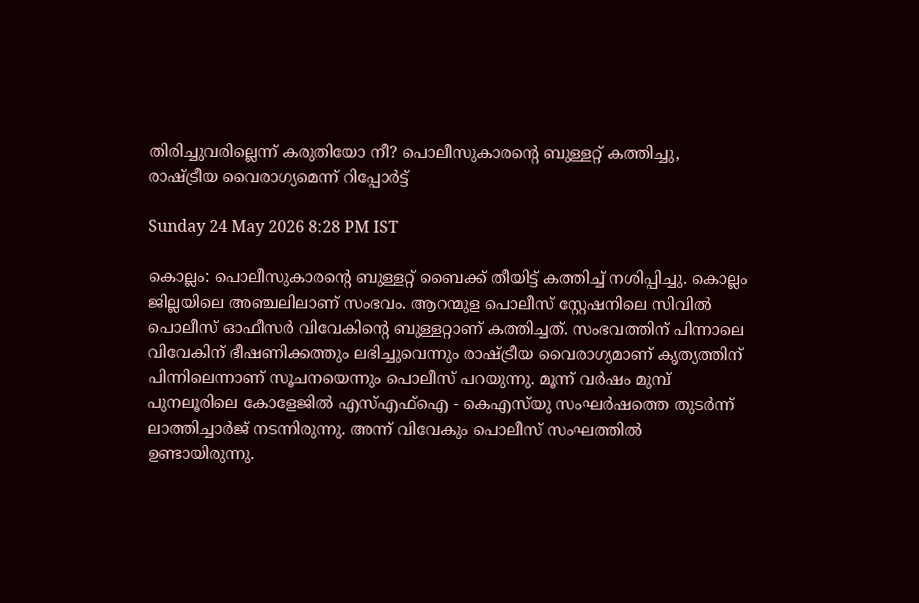തിരിച്ചുവരില്ലെന്ന് കരുതിയോ നീ? പൊലീസുകാരന്റെ ബുള്ളറ്റ് കത്തിച്ചു, രാഷ്ട്രീയ വൈരാഗ്യമെന്ന് റിപ്പോര്‍ട്ട്

Sunday 24 May 2026 8:28 PM IST

കൊല്ലം: പൊലീസുകാരന്റെ ബുള്ളറ്റ് ബൈക്ക് തീയിട്ട് കത്തിച്ച് നശിപ്പിച്ചു. കൊല്ലം ജില്ലയിലെ അഞ്ചലിലാണ് സംഭവം. ആറന്മുള പൊലീസ് സ്റ്റേഷനിലെ സിവില്‍ പൊലീസ് ഓഫീസര്‍ വിവേകിന്റെ ബുള്ളറ്റാണ് കത്തിച്ചത്. സംഭവത്തിന് പിന്നാലെ വിവേകിന് ഭീഷണിക്കത്തും ലഭിച്ചുവെന്നും രാഷ്ട്രീയ വൈരാഗ്യമാണ് കൃത്യത്തിന് പിന്നിലെന്നാണ് സൂചനയെന്നും പൊലീസ് പറയുന്നു. മൂന്ന് വര്‍ഷം മുമ്പ് പുനലൂരിലെ കോളേജില്‍ എസ്എഫ്‌ഐ - കെഎസ്‌യു സംഘര്‍ഷത്തെ തുടര്‍ന്ന് ലാത്തിച്ചാര്‍ജ് നടന്നിരുന്നു. അന്ന് വിവേകും പൊലീസ് സംഘത്തില്‍ ഉണ്ടായിരുന്നു.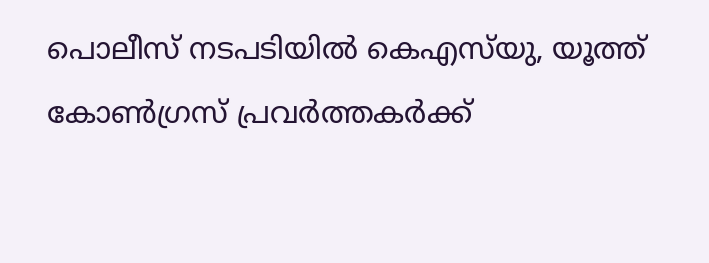പൊലീസ് നടപടിയില്‍ കെഎസ്‌യു, യൂത്ത് കോണ്‍ഗ്രസ് പ്രവര്‍ത്തകര്‍ക്ക്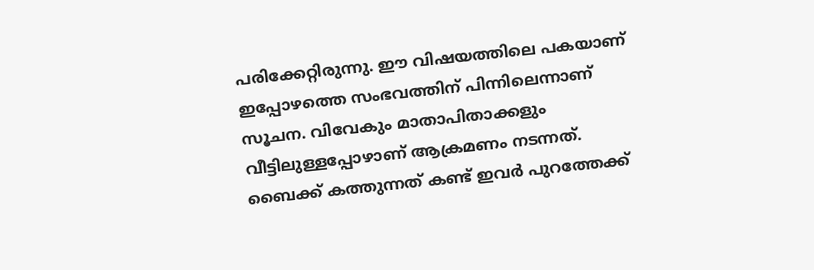പരിക്കേറ്റിരുന്നു. ഈ വിഷയത്തിലെ പകയാണ് ഇപ്പോഴത്തെ സംഭവത്തിന് പിന്നിലെന്നാണ് സൂചന. വിവേകും മാതാപിതാക്കളും വീട്ടിലുള്ളപ്പോഴാണ് ആക്രമണം നടന്നത്. ബൈക്ക് കത്തുന്നത് കണ്ട് ഇവര്‍ പുറത്തേക്ക്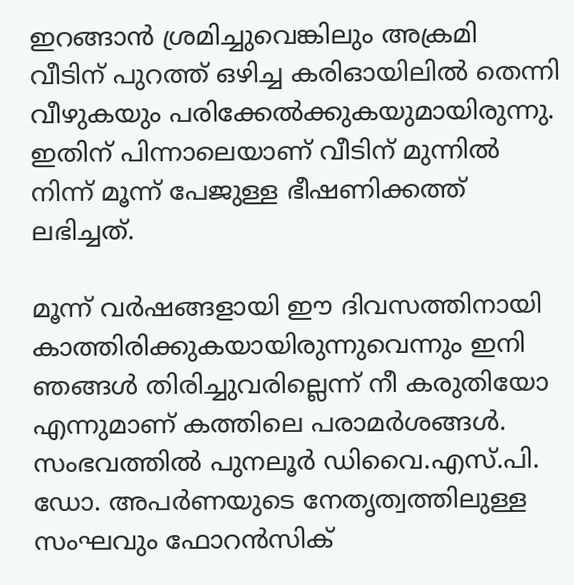ഇറങ്ങാന്‍ ശ്രമിച്ചുവെങ്കിലും അക്രമി വീടിന് പുറത്ത് ഒഴിച്ച കരിഓയിലില്‍ തെന്നി വീഴുകയും പരിക്കേല്‍ക്കുകയുമായിരുന്നു. ഇതിന് പിന്നാലെയാണ് വീടിന് മുന്നില്‍ നിന്ന് മൂന്ന് പേജുള്ള ഭീഷണിക്കത്ത് ലഭിച്ചത്.

മൂന്ന് വര്‍ഷങ്ങളായി ഈ ദിവസത്തിനായി കാത്തിരിക്കുകയായിരുന്നുവെന്നും ഇനി ഞങ്ങള്‍ തിരിച്ചുവരില്ലെന്ന് നീ കരുതിയോ എന്നുമാണ് കത്തിലെ പരാമര്‍ശങ്ങള്‍. സംഭവത്തില്‍ പുനലൂര്‍ ഡിവൈ.എസ്.പി. ഡോ. അപര്‍ണയുടെ നേതൃത്വത്തിലുള്ള സംഘവും ഫോറന്‍സിക്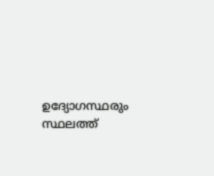ഉദ്യോഗസ്ഥരും സ്ഥലത്ത്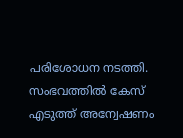പരിശോധന നടത്തി. സംഭവത്തില്‍ കേസ് എടുത്ത് അന്വേഷണം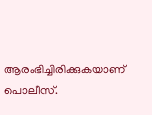ആരംഭിച്ചിരിക്കുകയാണ് പൊലീസ്.